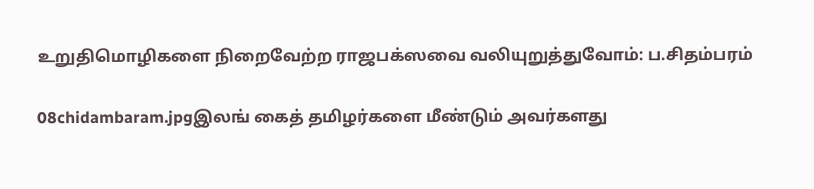உறுதிமொழிகளை நிறைவேற்ற ராஜபக்ஸவை வலியுறுத்துவோம்: ப.சிதம்பரம்

08chidambaram.jpgஇலங் கைத் தமிழர்களை மீண்டும் அவர்களது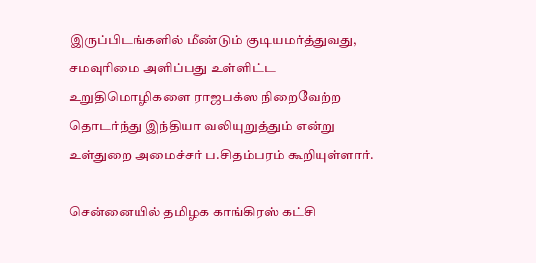இருப்பிடங்களில் மீண்டும் குடியமர்த்துவது, சமவுரிமை அளிப்பது உள்ளிட்ட உறுதிமொழிகளை ராஜபக்ஸ நிறைவேற்ற தொடர்ந்து இந்தியா வலியுறுத்தும் என்று உள்துறை அமைச்சர் ப.சிதம்பரம் கூறியுள்ளார்.

சென்னையில் தமிழக காங்கிரஸ் கட்சி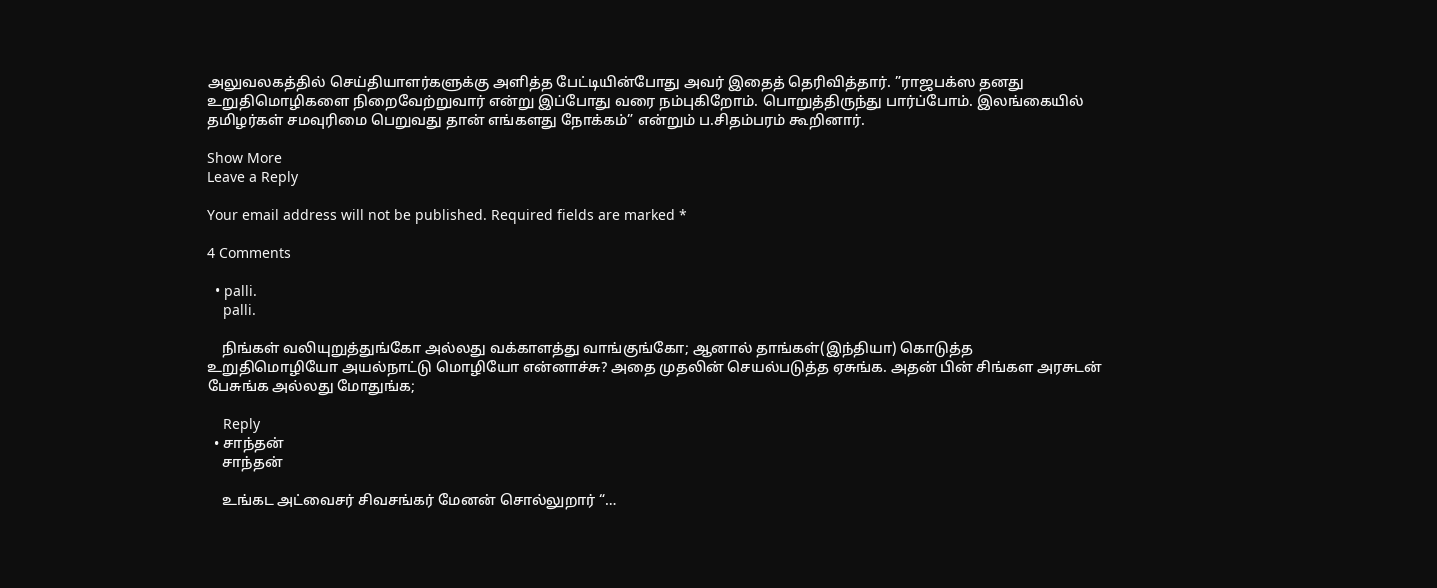அலுவலகத்தில் செய்தியாளர்களுக்கு அளித்த பேட்டியின்போது அவர் இதைத் தெரிவித்தார். ”ராஜபக்ஸ தனது உறுதிமொழிகளை நிறைவேற்றுவார் என்று இப்போது வரை நம்புகிறோம். பொறுத்திருந்து பார்ப்போம். இலங்கையில் தமிழர்கள் சமவுரிமை பெறுவது தான் எங்களது நோக்கம்” என்றும் ப.சிதம்பரம் கூறினார்.

Show More
Leave a Reply

Your email address will not be published. Required fields are marked *

4 Comments

  • palli.
    palli.

    நிங்கள் வலியுறுத்துங்கோ அல்லது வக்காளத்து வாங்குங்கோ; ஆனால் தாங்கள்(இந்தியா) கொடுத்த உறுதிமொழியோ அயல்நாட்டு மொழியோ என்னாச்சு? அதை முதலின் செயல்படுத்த ஏசுங்க. அதன் பின் சிங்கள அரசுடன் பேசுங்க அல்லது மோதுங்க;

    Reply
  • சாந்தன்
    சாந்தன்

    உங்கட அட்வைசர் சிவசங்கர் மேனன் சொல்லுறார் “…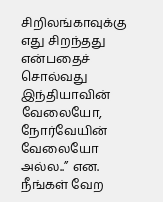சிறிலங்காவுக்கு எது சிறந்தது என்பதைச் சொல்வது இந்தியாவின் வேலையோ, நோர்வேயின் வேலையோ அல்ல..” என. நீங்கள் வேற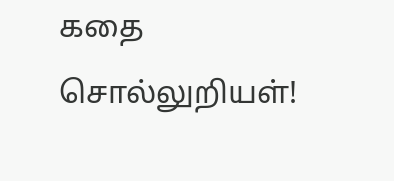கதை சொல்லுறியள்!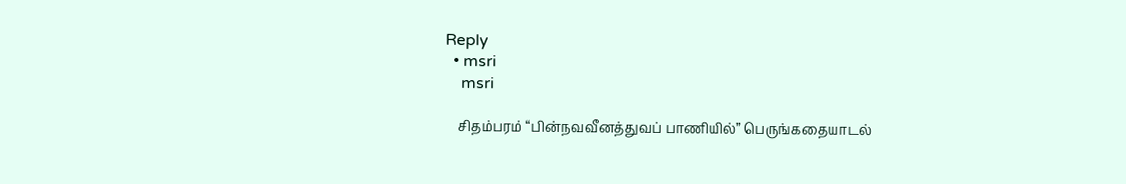Reply
  • msri
    msri

    சிதம்பரம் “பின்நவவீனத்துவப் பாணியில்” பெருங்கதையாடல்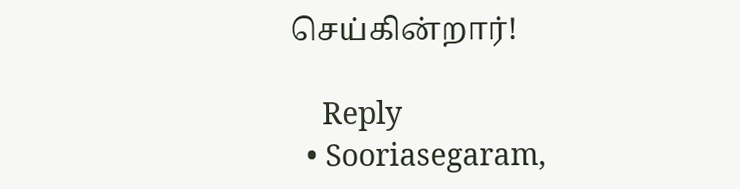செய்கின்றார்!

    Reply
  • Sooriasegaram,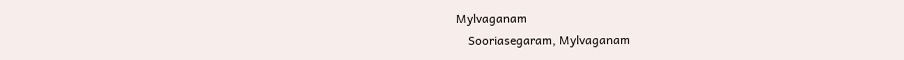Mylvaganam
    Sooriasegaram, Mylvaganam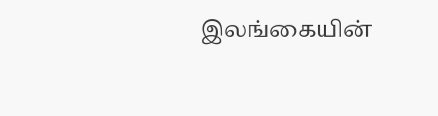இலங்கையின்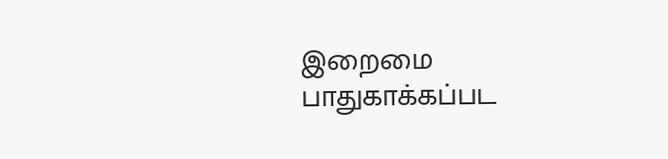இறைமை பாதுகாக்கப்பட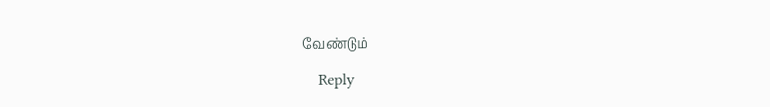வேண்டும்

    Reply